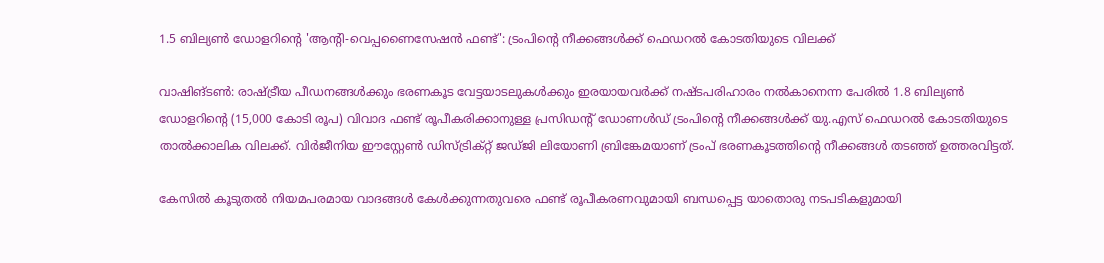1.5 ബില്യൺ ഡോളറിന്റെ 'ആന്റി-വെപ്പണൈസേഷൻ ഫണ്ട്': ട്രംപിന്റെ നീക്കങ്ങൾക്ക് ഫെഡറൽ കോടതിയുടെ വിലക്ക്

വാഷിങ്ടൺ: രാഷ്ട്രീയ പീഡനങ്ങൾക്കും ഭരണകൂട വേട്ടയാടലുകൾക്കും ഇരയായവർക്ക് നഷ്ടപരിഹാരം നൽകാനെന്ന പേരിൽ 1.8 ബില്യൺ ഡോളറിന്റെ (15,000 കോടി രൂപ) വിവാദ ഫണ്ട് രൂപീകരിക്കാനുള്ള പ്രസിഡന്റ് ഡോണൾഡ് ട്രംപിന്റെ നീക്കങ്ങൾക്ക് യു.എസ് ഫെഡറൽ കോടതിയുടെ താൽക്കാലിക വിലക്ക്. വിർജീനിയ ഈസ്റ്റേൺ ഡിസ്ട്രിക്റ്റ് ജഡ്ജി ലിയോണി ബ്രിങ്കേമയാണ് ട്രംപ് ഭരണകൂടത്തിന്റെ നീക്കങ്ങൾ തടഞ്ഞ് ഉത്തരവിട്ടത്.

കേസിൽ കൂടുതൽ നിയമപരമായ വാദങ്ങൾ കേൾക്കുന്നതുവരെ ഫണ്ട് രൂപീകരണവുമായി ബന്ധപ്പെട്ട യാതൊരു നടപടികളുമായി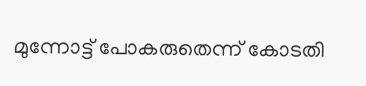മുന്നോട്ട് പോകരുതെന്ന് കോടതി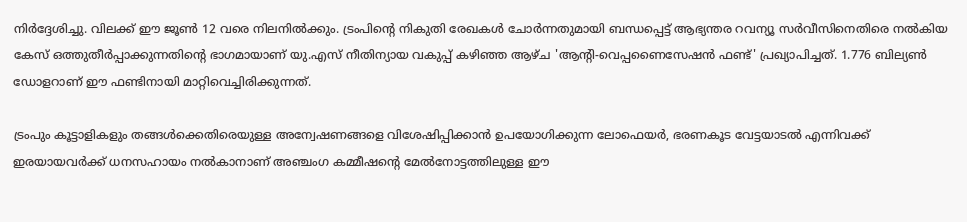നിർദ്ദേശിച്ചു. വിലക്ക് ഈ ജൂൺ 12 വരെ നിലനിൽക്കും. ട്രംപിന്റെ നികുതി രേഖകൾ ചോർന്നതുമായി ബന്ധപ്പെട്ട് ആഭ്യന്തര റവന്യൂ സർവീസിനെതിരെ നൽകിയ കേസ് ഒത്തുതീർപ്പാക്കുന്നതിന്റെ ഭാഗമായാണ് യു.എസ് നീതിന്യായ വകുപ്പ് കഴിഞ്ഞ ആഴ്ച 'ആന്റി-വെപ്പണൈസേഷൻ ഫണ്ട്' പ്രഖ്യാപിച്ചത്. 1.776 ബില്യൺ ഡോളറാണ് ഈ ഫണ്ടിനായി മാറ്റിവെച്ചിരിക്കുന്നത്.

ട്രംപും കൂട്ടാളികളും തങ്ങൾക്കെതിരെയുള്ള അന്വേഷണങ്ങളെ വിശേഷിപ്പിക്കാൻ ഉപയോഗിക്കുന്ന ലോഫെയർ, ഭരണകൂട വേട്ടയാടൽ എന്നിവക്ക് ഇരയായവർക്ക് ധനസഹായം നൽകാനാണ് അഞ്ചംഗ കമ്മീഷന്റെ മേൽനോട്ടത്തിലുള്ള ഈ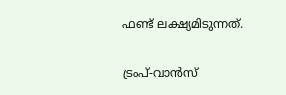ഫണ്ട് ലക്ഷ്യമിടുന്നത്.

ട്രംപ്-വാൻസ്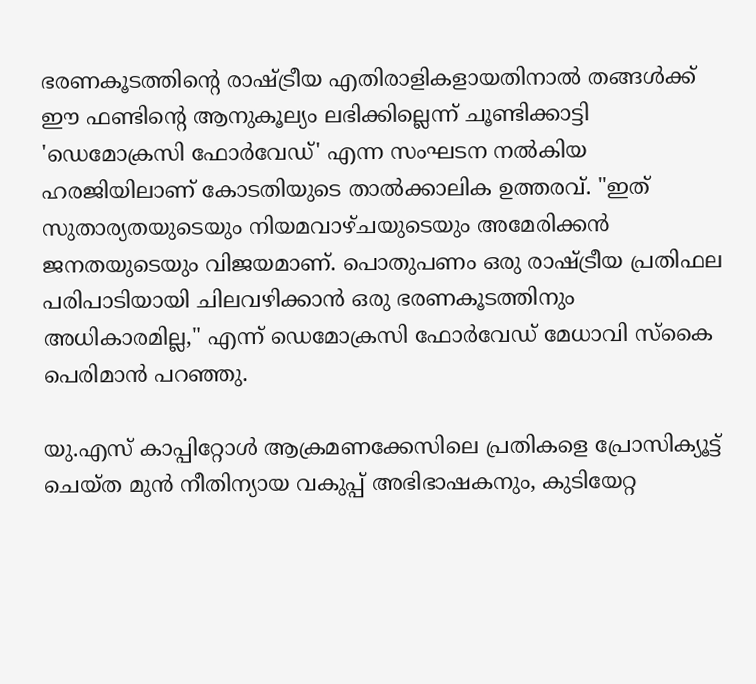ഭരണകൂടത്തിന്റെ രാഷ്ട്രീയ എതിരാളികളായതിനാൽ തങ്ങൾക്ക് ഈ ഫണ്ടിന്റെ ആനുകൂല്യം ലഭിക്കില്ലെന്ന് ചൂണ്ടിക്കാട്ടി 'ഡെമോക്രസി ഫോർവേഡ്' എന്ന സംഘടന നൽകിയ ഹരജിയിലാണ് കോടതിയുടെ താൽക്കാലിക ഉത്തരവ്. "ഇത് സുതാര്യതയുടെയും നിയമവാഴ്ചയുടെയും അമേരിക്കൻ ജനതയുടെയും വിജയമാണ്. പൊതുപണം ഒരു രാഷ്ട്രീയ പ്രതിഫല പരിപാടിയായി ചിലവഴിക്കാൻ ഒരു ഭരണകൂടത്തിനും അധികാരമില്ല," എന്ന് ഡെമോക്രസി ഫോർവേഡ് മേധാവി സ്കൈ പെരിമാൻ പറഞ്ഞു.

യു.എസ് കാപ്പിറ്റോൾ ആക്രമണക്കേസിലെ പ്രതികളെ പ്രോസിക്യൂട്ട് ചെയ്ത മുൻ നീതിന്യായ വകുപ്പ് അഭിഭാഷകനും, കുടിയേറ്റ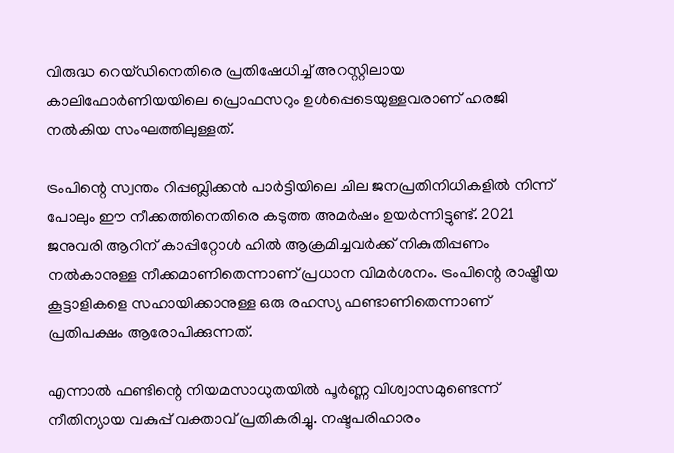വിരുദ്ധ റെയ്ഡിനെതിരെ പ്രതിഷേധിച്ച് അറസ്റ്റിലായ കാലിഫോർണിയയിലെ പ്രൊഫസറും ഉൾപ്പെടെയുള്ളവരാണ് ഹരജി നൽകിയ സംഘത്തിലുള്ളത്.

ട്രംപിന്റെ സ്വന്തം റിപ്പബ്ലിക്കൻ പാർട്ടിയിലെ ചില ജനപ്രതിനിധികളിൽ നിന്ന് പോലും ഈ നീക്കത്തിനെതിരെ കടുത്ത അമർഷം ഉയർന്നിട്ടുണ്ട്. 2021 ജനുവരി ആറിന് കാപ്പിറ്റോൾ ഹിൽ ആക്രമിച്ചവർക്ക് നികുതിപ്പണം നൽകാനുള്ള നീക്കമാണിതെന്നാണ് പ്രധാന വിമർശനം. ട്രംപിന്റെ രാഷ്ട്രീയ കൂട്ടാളികളെ സഹായിക്കാനുള്ള ഒരു രഹസ്യ ഫണ്ടാണിതെന്നാണ് പ്രതിപക്ഷം ആരോപിക്കുന്നത്.

എന്നാൽ ഫണ്ടിന്റെ നിയമസാധുതയിൽ പൂർണ്ണ വിശ്വാസമുണ്ടെന്ന് നീതിന്യായ വകുപ്പ് വക്താവ് പ്രതികരിച്ചു. നഷ്ടപരിഹാരം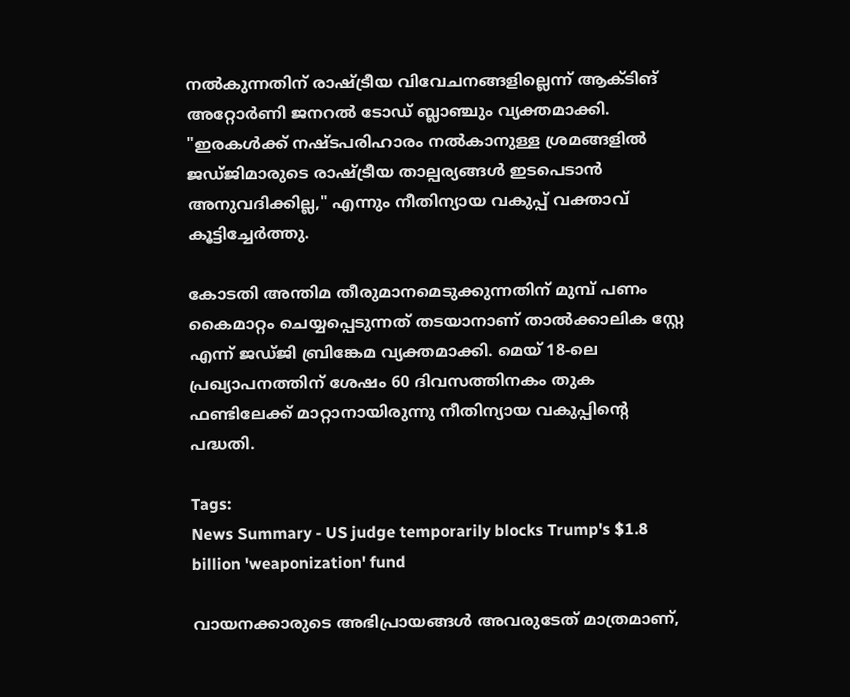നൽകുന്നതിന് രാഷ്ട്രീയ വിവേചനങ്ങളില്ലെന്ന് ആക്ടിങ് അറ്റോർണി ജനറൽ ടോഡ് ബ്ലാഞ്ചും വ്യക്തമാക്കി. "ഇരകൾക്ക് നഷ്ടപരിഹാരം നൽകാനുള്ള ശ്രമങ്ങളിൽ ജഡ്ജിമാരുടെ രാഷ്ട്രീയ താല്പര്യങ്ങൾ ഇടപെടാൻ അനുവദിക്കില്ല," എന്നും നീതിന്യായ വകുപ്പ് വക്താവ് കൂട്ടിച്ചേർത്തു.

കോടതി അന്തിമ തീരുമാനമെടുക്കുന്നതിന് മുമ്പ് പണം കൈമാറ്റം ചെയ്യപ്പെടുന്നത് തടയാനാണ് താൽക്കാലിക സ്റ്റേ എന്ന് ജഡ്ജി ബ്രിങ്കേമ വ്യക്തമാക്കി. മെയ് 18-ലെ പ്രഖ്യാപനത്തിന് ശേഷം 60 ദിവസത്തിനകം തുക ഫണ്ടിലേക്ക് മാറ്റാനായിരുന്നു നീതിന്യായ വകുപ്പിന്റെ പദ്ധതി.

Tags:
News Summary - US judge temporarily blocks Trump's $1.8 billion 'weaponization' fund

വായനക്കാരുടെ അഭിപ്രായങ്ങള്‍ അവരുടേത് മാത്രമാണ്,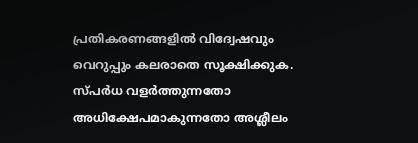പ്രതികരണങ്ങളിൽ വിദ്വേഷവും വെറുപ്പും കലരാതെ സൂക്ഷിക്കുക. സ്പർധ വളർത്തുന്നതോ അധിക്ഷേപമാകുന്നതോ അശ്ലീലം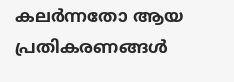കലർന്നതോ ആയ പ്രതികരണങ്ങൾ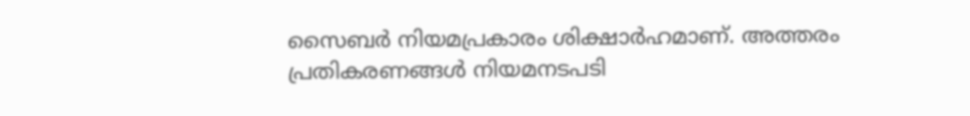സൈബർ നിയമപ്രകാരം ശിക്ഷാർഹമാണ്. അത്തരം പ്രതികരണങ്ങൾ നിയമനടപടി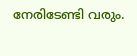നേരിടേണ്ടി വരും.